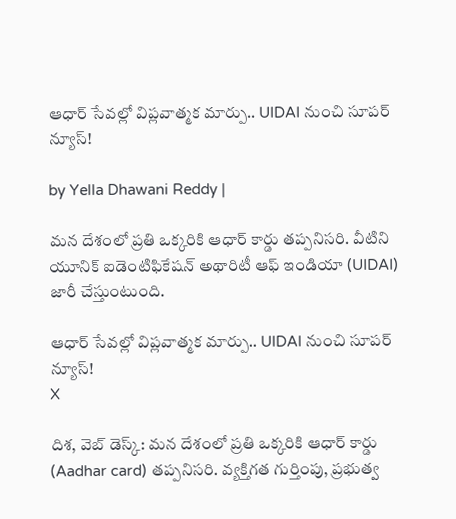ఆధార్ సేవల్లో విప్లవాత్మక మార్పు.. UIDAI నుంచి సూపర్ న్యూస్!

by Yella Dhawani Reddy |

మన దేశంలో ప్రతి ఒక్కరికి ఆధార్ కార్డు తప్పనిసరి. వీటిని యూనిక్ ఐడెంటిఫికేషన్ అథారిటీ ఆఫ్ ఇండియా (UIDAI) జారీ చేస్తుంటుంది.

ఆధార్ సేవల్లో విప్లవాత్మక మార్పు.. UIDAI నుంచి సూపర్ న్యూస్!
X

దిశ, వెబ్ డెస్క్: మన దేశంలో ప్రతి ఒక్కరికి ఆధార్ కార్డు (Aadhar card) తప్పనిసరి. వ్యక్తిగత గుర్తింపు, ప్రభుత్వ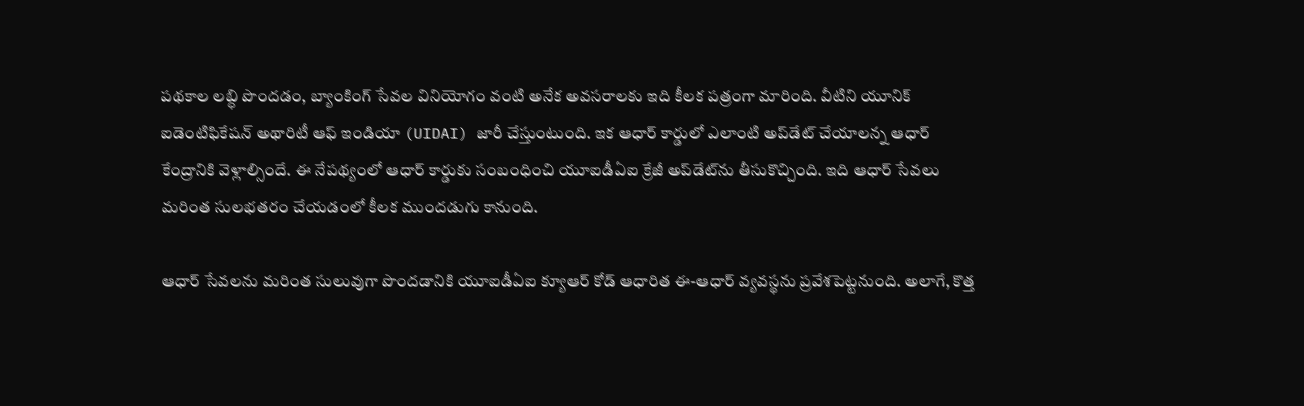పథకాల లబ్ధి పొందడం, బ్యాంకింగ్ సేవల వినియోగం వంటి అనేక అవసరాలకు ఇది కీలక పత్రంగా మారింది. వీటిని యూనిక్ ఐడెంటిఫికేషన్ అథారిటీ ఆఫ్ ఇండియా (UIDAI) జారీ చేస్తుంటుంది. ఇక ఆధార్ కార్డులో ఎలాంటి అప్‌డేట్ చేయాలన్న ఆధార్ కేంద్రానికి వెళ్లాల్సిందే. ఈ నేపథ్యంలో ఆధార్ కార్డుకు సంబంధించి యూఐడీఏఐ క్రేజీ అప్‌డేట్‌ను తీసుకొచ్చింది. ఇది ఆధార్ సేవలు మరింత సులభతరం చేయడంలో కీలక ముందడుగు కానుంది.

ఆధార్ సేవలను మరింత సులువుగా పొందడానికి యూఐడీఏఐ క్యూఆర్ కోడ్ ఆధారిత ఈ-ఆధార్ వ్యవస్థను ప్రవేశపెట్టనుంది. అలాగే, కొత్త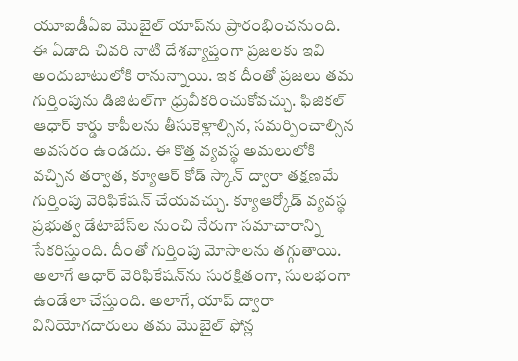యూఐడీఏఐ మొబైల్ యాప్‌ను ప్రారంభించనుంది. ఈ ఏడాది చివరి నాటి దేశవ్యాప్తంగా ప్రజలకు ఇవి అందుబాటులోకి రానున్నాయి. ఇక దీంతో ప్రజలు తమ గుర్తింపును డిజిటల్‌‌‌‌గా ధ్రువీకరించుకోవచ్చు. ఫిజికల్ ఆధార్ కార్డు కాపీలను తీసుకెళ్లాల్సిన, సమర్పించాల్సిన అవసరం ఉండదు. ఈ కొత్త వ్యవస్థ అమలులోకి వచ్చిన తర్వాత, క్యూఆర్ కోడ్ స్కాన్ ద్వారా తక్షణమే గుర్తింపు వెరిఫికేషన్ చేయవచ్చు. క్యూఆర్కోడ్ వ్యవస్థ ప్రభుత్వ డేటాబేస్‌‌‌‌ల నుంచి నేరుగా సమాచారాన్ని సేకరిస్తుంది. దీంతో గుర్తింపు మోసాలను తగ్గుతాయి. అలాగే ఆధార్ వెరిఫికేషన్‌ను సురక్షితంగా, సులభంగా ఉండేలా చేస్తుంది. అలాగే, యాప్ ద్వారా వినియోగదారులు తమ మొబైల్ ఫోన్ల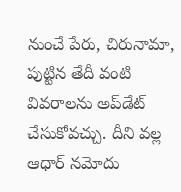నుంచే పేరు, చిరునామా, పుట్టిన తేదీ వంటి వివరాలను అప్‌డేట్ చేసుకోవచ్చు. దీని వల్ల ఆధార్ నమోదు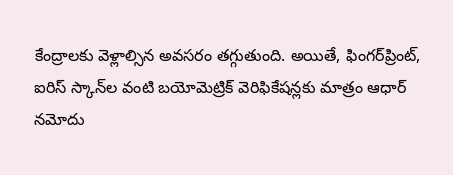కేంద్రాలకు వెళ్లాల్సిన అవసరం తగ్గుతుంది. అయితే, ఫింగర్‌‌‌‌ప్రింట్, ఐరిస్ స్కాన్‌‌‌‌ల వంటి బయోమెట్రిక్ వెరిఫికేషన్లకు మాత్రం ఆధార్ నమోదు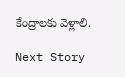కేంద్రాలకు వెళ్లాలి.

Next Story